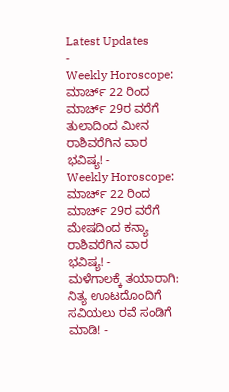Latest Updates
-
Weekly Horoscope: ಮಾರ್ಚ್ 22 ರಿಂದ ಮಾರ್ಚ್ 29ರ ವರೆಗೆ ತುಲಾದಿಂದ ಮೀನ ರಾಶಿವರೆಗಿನ ವಾರ ಭವಿಷ್ಯ! -
Weekly Horoscope: ಮಾರ್ಚ್ 22 ರಿಂದ ಮಾರ್ಚ್ 29ರ ವರೆಗೆ ಮೇಷದಿಂದ ಕನ್ಯಾ ರಾಶಿವರೆಗಿನ ವಾರ ಭವಿಷ್ಯ! -
ಮಳೆಗಾಲಕ್ಕೆ ತಯಾರಾಗಿ: ನಿತ್ಯ ಊಟದೊಂದಿಗೆ ಸವಿಯಲು ರವೆ ಸಂಡಿಗೆ ಮಾಡಿ! -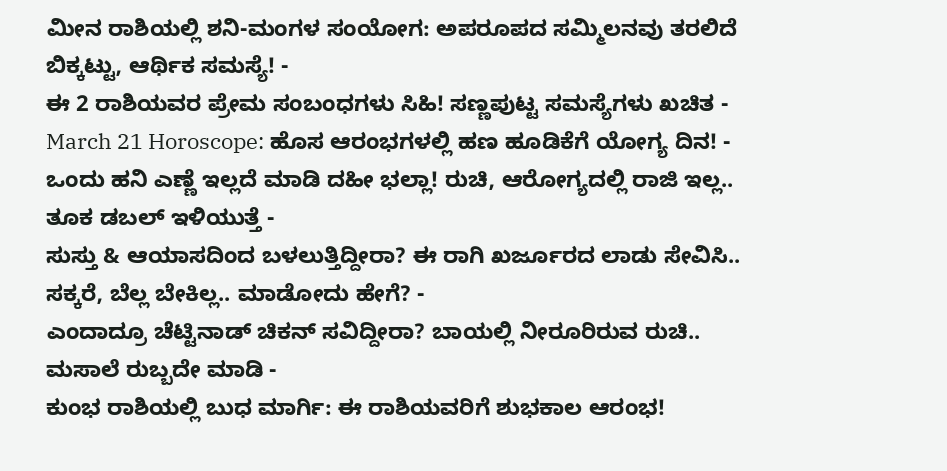ಮೀನ ರಾಶಿಯಲ್ಲಿ ಶನಿ-ಮಂಗಳ ಸಂಯೋಗ: ಅಪರೂಪದ ಸಮ್ಮಿಲನವು ತರಲಿದೆ ಬಿಕ್ಕಟ್ಟು, ಆರ್ಥಿಕ ಸಮಸ್ಯೆ! -
ಈ 2 ರಾಶಿಯವರ ಪ್ರೇಮ ಸಂಬಂಧಗಳು ಸಿಹಿ! ಸಣ್ಣಪುಟ್ಟ ಸಮಸ್ಯೆಗಳು ಖಚಿತ -
March 21 Horoscope: ಹೊಸ ಆರಂಭಗಳಲ್ಲಿ ಹಣ ಹೂಡಿಕೆಗೆ ಯೋಗ್ಯ ದಿನ! -
ಒಂದು ಹನಿ ಎಣ್ಣೆ ಇಲ್ಲದೆ ಮಾಡಿ ದಹೀ ಭಲ್ಲಾ! ರುಚಿ, ಆರೋಗ್ಯದಲ್ಲಿ ರಾಜಿ ಇಲ್ಲ.. ತೂಕ ಡಬಲ್ ಇಳಿಯುತ್ತೆ -
ಸುಸ್ತು & ಆಯಾಸದಿಂದ ಬಳಲುತ್ತಿದ್ದೀರಾ? ಈ ರಾಗಿ ಖರ್ಜೂರದ ಲಾಡು ಸೇವಿಸಿ.. ಸಕ್ಕರೆ, ಬೆಲ್ಲ ಬೇಕಿಲ್ಲ.. ಮಾಡೋದು ಹೇಗೆ? -
ಎಂದಾದ್ರೂ ಚೆಟ್ಟಿನಾಡ್ ಚಿಕನ್ ಸವಿದ್ದೀರಾ? ಬಾಯಲ್ಲಿ ನೀರೂರಿರುವ ರುಚಿ.. ಮಸಾಲೆ ರುಬ್ಬದೇ ಮಾಡಿ -
ಕುಂಭ ರಾಶಿಯಲ್ಲಿ ಬುಧ ಮಾರ್ಗಿ: ಈ ರಾಶಿಯವರಿಗೆ ಶುಭಕಾಲ ಆರಂಭ!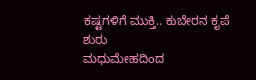ಕಷ್ಟಗಳಿಗೆ ಮುಕ್ತಿ.. ಕುಬೇರನ ಕೃಪೆ ಶುರು
ಮಧುಮೇಹದಿಂದ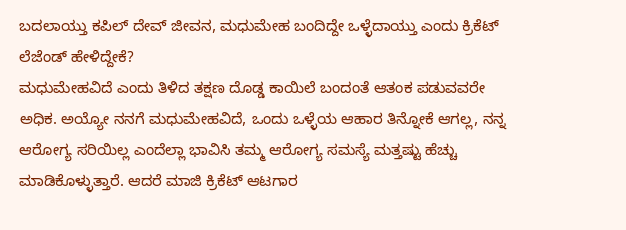ಬದಲಾಯ್ತು ಕಪಿಲ್ ದೇವ್ ಜೀವನ, ಮಧುಮೇಹ ಬಂದಿದ್ದೇ ಒಳ್ಳೆದಾಯ್ತು ಎಂದು ಕ್ರಿಕೆಟ್ ಲೆಜೆಂಡ್ ಹೇಳಿದ್ದೇಕೆ?
ಮಧುಮೇಹವಿದೆ ಎಂದು ತಿಳಿದ ತಕ್ಷಣ ದೊಡ್ಡ ಕಾಯಿಲೆ ಬಂದಂತೆ ಆತಂಕ ಪಡುವವರೇ ಅಧಿಕ. ಅಯ್ಯೋ ನನಗೆ ಮಧುಮೇಹವಿದೆ, ಒಂದು ಒಳ್ಳೆಯ ಆಹಾರ ತಿನ್ನೋಕೆ ಆಗಲ್ಲ, ನನ್ನ ಆರೋಗ್ಯ ಸರಿಯಿಲ್ಲ ಎಂದೆಲ್ಲಾ ಭಾವಿಸಿ ತಮ್ಮ ಆರೋಗ್ಯ ಸಮಸ್ಯೆ ಮತ್ತಷ್ಟು ಹೆಚ್ಚು ಮಾಡಿಕೊಳ್ಳುತ್ತಾರೆ. ಆದರೆ ಮಾಜಿ ಕ್ರಿಕೆಟ್ ಆಟಗಾರ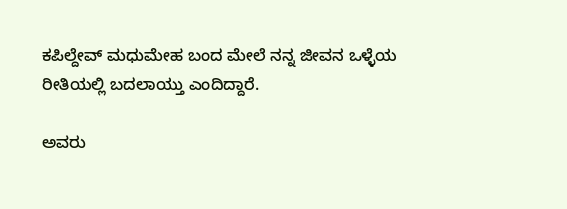ಕಪಿಲ್ದೇವ್ ಮಧುಮೇಹ ಬಂದ ಮೇಲೆ ನನ್ನ ಜೀವನ ಒಳ್ಳೆಯ ರೀತಿಯಲ್ಲಿ ಬದಲಾಯ್ತು ಎಂದಿದ್ದಾರೆ.

ಅವರು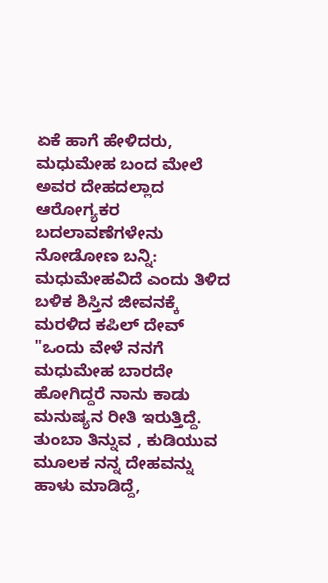ಏಕೆ ಹಾಗೆ ಹೇಳಿದರು, ಮಧುಮೇಹ ಬಂದ ಮೇಲೆ ಅವರ ದೇಹದಲ್ಲಾದ ಆರೋಗ್ಯಕರ ಬದಲಾವಣೆಗಳೇನು ನೋಡೋಣ ಬನ್ನಿ:
ಮಧುಮೇಹವಿದೆ ಎಂದು ತಿಳಿದ ಬಳಿಕ ಶಿಸ್ತಿನ ಜೀವನಕ್ಕೆ ಮರಳಿದ ಕಪಿಲ್ ದೇವ್
"ಒಂದು ವೇಳೆ ನನಗೆ ಮಧುಮೇಹ ಬಾರದೇ ಹೋಗಿದ್ದರೆ ನಾನು ಕಾಡು ಮನುಷ್ಯನ ರೀತಿ ಇರುತ್ತಿದ್ದೆ. ತುಂಬಾ ತಿನ್ನುವ , ಕುಡಿಯುವ ಮೂಲಕ ನನ್ನ ದೇಹವನ್ನು ಹಾಳು ಮಾಡಿದ್ದೆ,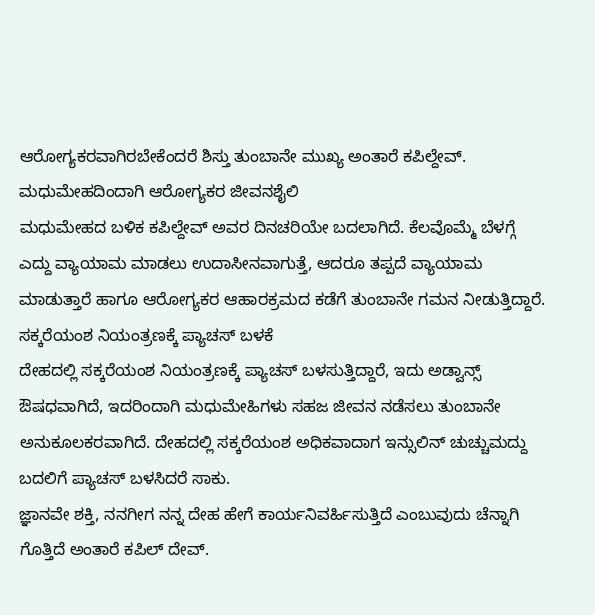ಆರೋಗ್ಯಕರವಾಗಿರಬೇಕೆಂದರೆ ಶಿಸ್ತು ತುಂಬಾನೇ ಮುಖ್ಯ ಅಂತಾರೆ ಕಪಿಲ್ದೇವ್.
ಮಧುಮೇಹದಿಂದಾಗಿ ಆರೋಗ್ಯಕರ ಜೀವನಶೈಲಿ
ಮಧುಮೇಹದ ಬಳಿಕ ಕಪಿಲ್ದೇವ್ ಅವರ ದಿನಚರಿಯೇ ಬದಲಾಗಿದೆ. ಕೆಲವೊಮ್ಮೆ ಬೆಳಗ್ಗೆ ಎದ್ದು ವ್ಯಾಯಾಮ ಮಾಡಲು ಉದಾಸೀನವಾಗುತ್ತೆ, ಆದರೂ ತಪ್ಪದೆ ವ್ಯಾಯಾಮ ಮಾಡುತ್ತಾರೆ ಹಾಗೂ ಆರೋಗ್ಯಕರ ಆಹಾರಕ್ರಮದ ಕಡೆಗೆ ತುಂಬಾನೇ ಗಮನ ನೀಡುತ್ತಿದ್ದಾರೆ.
ಸಕ್ಕರೆಯಂಶ ನಿಯಂತ್ರಣಕ್ಕೆ ಪ್ಯಾಚಸ್ ಬಳಕೆ
ದೇಹದಲ್ಲಿ ಸಕ್ಕರೆಯಂಶ ನಿಯಂತ್ರಣಕ್ಕೆ ಪ್ಯಾಚಸ್ ಬಳಸುತ್ತಿದ್ದಾರೆ, ಇದು ಅಡ್ವಾನ್ಸ್ ಔಷಧವಾಗಿದೆ, ಇದರಿಂದಾಗಿ ಮಧುಮೇಹಿಗಳು ಸಹಜ ಜೀವನ ನಡೆಸಲು ತುಂಬಾನೇ ಅನುಕೂಲಕರವಾಗಿದೆ. ದೇಹದಲ್ಲಿ ಸಕ್ಕರೆಯಂಶ ಅಧಿಕವಾದಾಗ ಇನ್ಸುಲಿನ್ ಚುಚ್ಚುಮದ್ದು ಬದಲಿಗೆ ಪ್ಯಾಚಸ್ ಬಳಸಿದರೆ ಸಾಕು.
ಜ್ಞಾನವೇ ಶಕ್ತಿ, ನನಗೀಗ ನನ್ನ ದೇಹ ಹೇಗೆ ಕಾರ್ಯನಿವರ್ಹಿಸುತ್ತಿದೆ ಎಂಬುವುದು ಚೆನ್ನಾಗಿ ಗೊತ್ತಿದೆ ಅಂತಾರೆ ಕಪಿಲ್ ದೇವ್.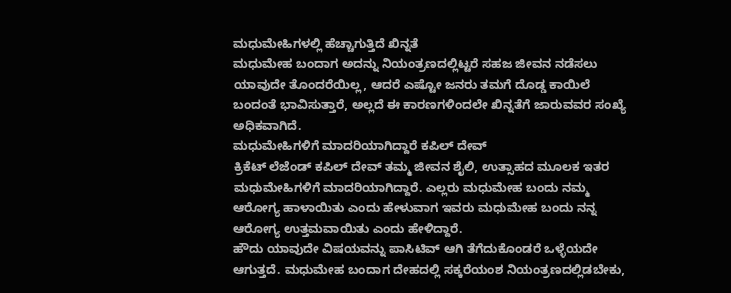ಮಧುಮೇಹಿಗಳಲ್ಲಿ ಹೆಚ್ಚಾಗುತ್ತಿದೆ ಖಿನ್ನತೆ
ಮಧುಮೇಹ ಬಂದಾಗ ಅದನ್ನು ನಿಯಂತ್ರಣದಲ್ಲಿಟ್ಟರೆ ಸಹಜ ಜೀವನ ನಡೆಸಲು ಯಾವುದೇ ತೊಂದರೆಯಿಲ್ಲ, ಆದರೆ ಎಷ್ಟೋ ಜನರು ತಮಗೆ ದೊಡ್ಡ ಕಾಯಿಲೆ ಬಂದಂತೆ ಭಾವಿಸುತ್ತಾರೆ, ಅಲ್ಲದೆ ಈ ಕಾರಣಗಳಿಂದಲೇ ಖಿನ್ನತೆಗೆ ಜಾರುವವರ ಸಂಖ್ಯೆ ಅಧಿಕವಾಗಿದೆ.
ಮಧುಮೇಹಿಗಳಿಗೆ ಮಾದರಿಯಾಗಿದ್ದಾರೆ ಕಪಿಲ್ ದೇವ್
ಕ್ರಿಕೆಟ್ ಲೆಜೆಂಡ್ ಕಪಿಲ್ ದೇವ್ ತಮ್ಮ ಜೀವನ ಶೈಲಿ, ಉತ್ಸಾಹದ ಮೂಲಕ ಇತರ ಮಧುಮೇಹಿಗಳಿಗೆ ಮಾದರಿಯಾಗಿದ್ದಾರೆ. ಎಲ್ಲರು ಮಧುಮೇಹ ಬಂದು ನಮ್ಮ ಆರೋಗ್ಯ ಹಾಳಾಯಿತು ಎಂದು ಹೇಳುವಾಗ ಇವರು ಮಧುಮೇಹ ಬಂದು ನನ್ನ ಆರೋಗ್ಯ ಉತ್ತಮವಾಯಿತು ಎಂದು ಹೇಳಿದ್ದಾರೆ.
ಹೌದು ಯಾವುದೇ ವಿಷಯವನ್ನು ಪಾಸಿಟಿವ್ ಆಗಿ ತೆಗೆದುಕೊಂಡರೆ ಒಳ್ಳೆಯದೇ ಆಗುತ್ತದೆ. ಮಧುಮೇಹ ಬಂದಾಗ ದೇಹದಲ್ಲಿ ಸಕ್ಕರೆಯಂಶ ನಿಯಂತ್ರಣದಲ್ಲಿಡಬೇಕು,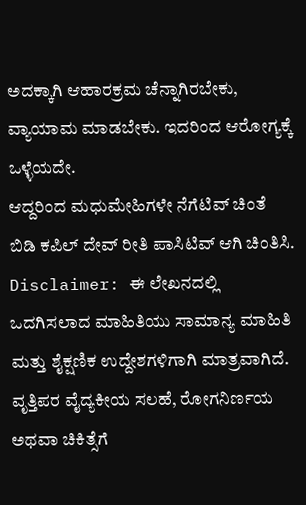ಅದಕ್ಕಾಗಿ ಆಹಾರಕ್ರಮ ಚೆನ್ನಾಗಿರಬೇಕು, ವ್ಯಾಯಾಮ ಮಾಡಬೇಕು. ಇದರಿಂದ ಆರೋಗ್ಯಕ್ಕೆ ಒಳ್ಳೆಯದೇ.
ಆದ್ದರಿಂದ ಮಧುಮೇಹಿಗಳೇ ನೆಗೆಟಿವ್ ಚಿಂತೆ ಬಿಡಿ ಕಪಿಲ್ ದೇವ್ ರೀತಿ ಪಾಸಿಟಿವ್ ಆಗಿ ಚಿಂತಿಸಿ.
Disclaimer: ಈ ಲೇಖನದಲ್ಲಿ ಒದಗಿಸಲಾದ ಮಾಹಿತಿಯು ಸಾಮಾನ್ಯ ಮಾಹಿತಿ ಮತ್ತು ಶೈಕ್ಷಣಿಕ ಉದ್ದೇಶಗಳಿಗಾಗಿ ಮಾತ್ರವಾಗಿದೆ. ವೃತ್ತಿಪರ ವೈದ್ಯಕೀಯ ಸಲಹೆ, ರೋಗನಿರ್ಣಯ ಅಥವಾ ಚಿಕಿತ್ಸೆಗೆ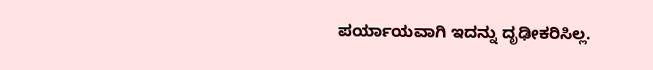ಪರ್ಯಾಯವಾಗಿ ಇದನ್ನು ದೃಢೀಕರಿಸಿಲ್ಲ.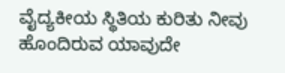ವೈದ್ಯಕೀಯ ಸ್ಥಿತಿಯ ಕುರಿತು ನೀವು ಹೊಂದಿರುವ ಯಾವುದೇ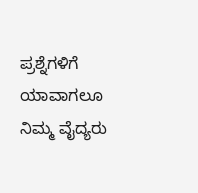ಪ್ರಶ್ನೆಗಳಿಗೆ ಯಾವಾಗಲೂ ನಿಮ್ಮ ವೈದ್ಯರು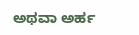ಅಥವಾ ಅರ್ಹ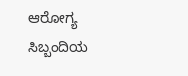ಆರೋಗ್ಯ ಸಿಬ್ಬಂದಿಯ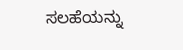ಸಲಹೆಯನ್ನು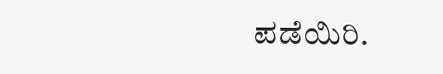ಪಡೆಯಿರಿ.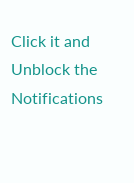Click it and Unblock the Notifications